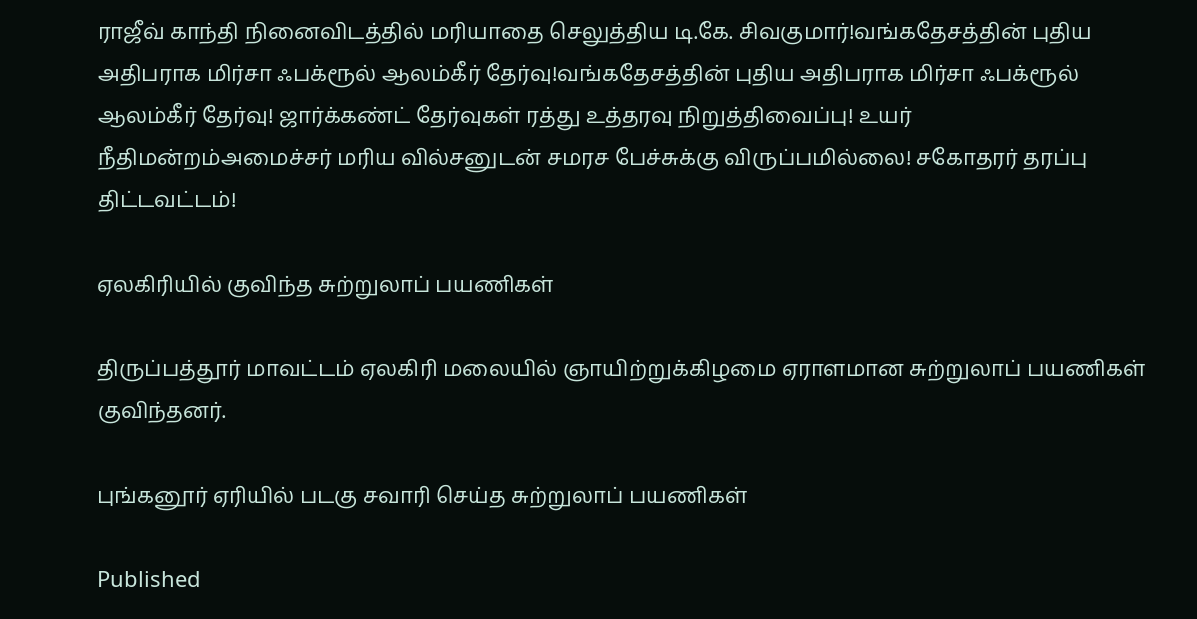ராஜீவ் காந்தி நினைவிடத்தில் மரியாதை செலுத்திய டி.கே. சிவகுமார்!வங்கதேசத்தின் புதிய அதிபராக மிர்சா ஃபக்ரூல் ஆலம்கீர் தேர்வு!வங்கதேசத்தின் புதிய அதிபராக மிர்சா ஃபக்ரூல் ஆலம்கீர் தேர்வு! ஜார்க்கண்ட் தேர்வுகள் ரத்து உத்தரவு நிறுத்திவைப்பு! உயர் நீதிமன்றம்அமைச்சர் மரிய வில்சனுடன் சமரச பேச்சுக்கு விருப்பமில்லை! சகோதரர் தரப்பு திட்டவட்டம்!

ஏலகிரியில் குவிந்த சுற்றுலாப் பயணிகள்

திருப்பத்தூர் மாவட்டம் ஏலகிரி மலையில் ஞாயிற்றுக்கிழமை ஏராளமான சுற்றுலாப் பயணிகள் குவிந்தனர்.

புங்கனூர் ஏரியில் படகு சவாரி செய்த சுற்றுலாப் பயணிகள்

Published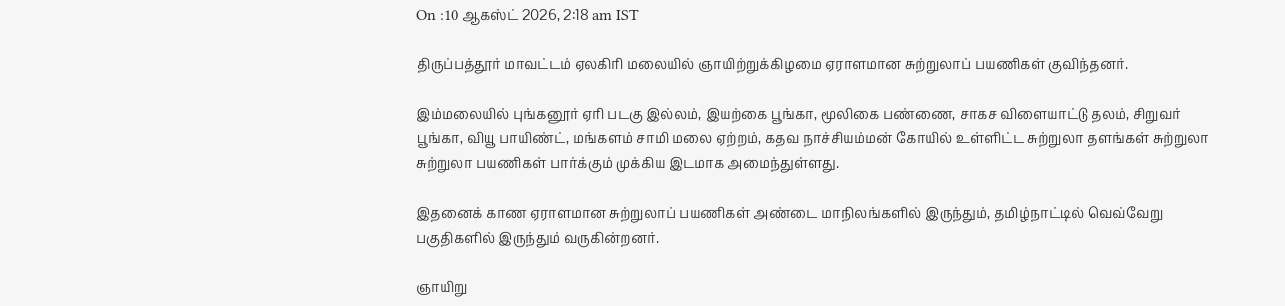On :10 ஆகஸ்ட் 2026, 2:18 am IST

திருப்பத்தூர் மாவட்டம் ஏலகிரி மலையில் ஞாயிற்றுக்கிழமை ஏராளமான சுற்றுலாப் பயணிகள் குவிந்தனர்.

இம்மலையில் புங்கனூர் ஏரி படகு இல்லம், இயற்கை பூங்கா, மூலிகை பண்ணை, சாகச விளையாட்டு தலம், சிறுவர் பூங்கா, வியூ பாயிண்ட், மங்களம் சாமி மலை ஏற்றம், கதவ நாச்சியம்மன் கோயில் உள்ளிட்ட சுற்றுலா தளங்கள் சுற்றுலா சுற்றுலா பயணிகள் பார்க்கும் முக்கிய இடமாக அமைந்துள்ளது.

இதனைக் காண ஏராளமான சுற்றுலாப் பயணிகள் அண்டை மாநிலங்களில் இருந்தும், தமிழ்நாட்டில் வெவ்வேறு பகுதிகளில் இருந்தும் வருகின்றனர்.

ஞாயிறு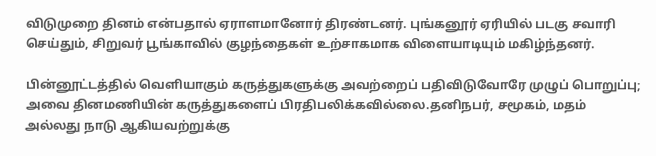விடுமுறை தினம் என்பதால் ஏராளமானோர் திரண்டனர். புங்கனூர் ஏரியில் படகு சவாரி செய்தும், சிறுவர் பூங்காவில் குழந்தைகள் உற்சாகமாக விளையாடியும் மகிழ்ந்தனர்.

பின்னூட்டத்தில் வெளியாகும் கருத்துகளுக்கு அவற்றைப் பதிவிடுவோரே முழுப் பொறுப்பு; அவை தினமணியின் கருத்துகளைப் பிரதிபலிக்கவில்லை.தனிநபர், சமூகம், மதம் அல்லது நாடு ஆகியவற்றுக்கு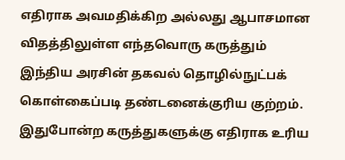எதிராக அவமதிக்கிற அல்லது ஆபாசமான விதத்திலுள்ள எந்தவொரு கருத்தும் இந்திய அரசின் தகவல் தொழில்நுட்பக் கொள்கைப்படி தண்டனைக்குரிய குற்றம். இதுபோன்ற கருத்துகளுக்கு எதிராக உரிய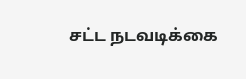சட்ட நடவடிக்கை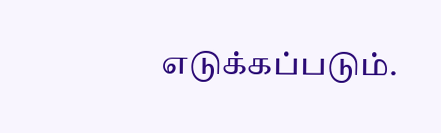எடுக்கப்படும்.